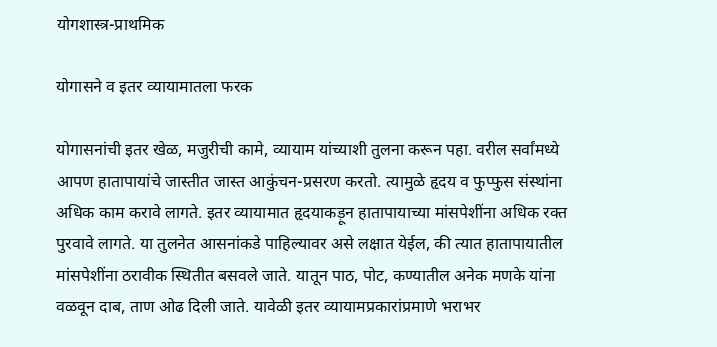योगशास्त्र-प्राथमिक

योगासने व इतर व्यायामातला फरक

योगासनांची इतर खेळ, मजुरीची कामे, व्यायाम यांच्याशी तुलना करून पहा. वरील सर्वांमध्ये आपण हातापायांचे जास्तीत जास्त आकुंचन-प्रसरण करतो. त्यामुळे हृदय व फुप्फुस संस्थांना अधिक काम करावे लागते. इतर व्यायामात हृदयाकड़ून हातापायाच्या मांसपेशींना अधिक रक्त पुरवावे लागते. या तुलनेत आसनांकडे पाहिल्यावर असे लक्षात येईल, की त्यात हातापायातील मांसपेशींना ठरावीक स्थितीत बसवले जाते. यातून पाठ, पोट, कण्यातील अनेक मणके यांना वळवून दाब, ताण ओढ दिली जाते. यावेळी इतर व्यायामप्रकारांप्रमाणे भराभर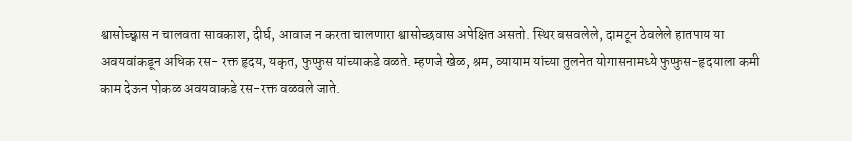श्वासोच्छ्वास न चालवता सावकाश, दीर्घ, आवाज न करता चालणारा श्वासोच्छवास अपेक्षित असतो. स्थिर बसवलेले, दामटून ठेवलेले हातपाय या अवयवांकडून अधिक रस- रक्त हृदय, यकृत, फुप्फुस यांच्याकडे वळते. म्हणजे खेळ, श्रम, व्यायाम यांच्या तुलनेत योगासनामध्ये फुप्फुस-हृदयाला कमी काम देऊन पोकळ अवयवाकडे रस-रक्त वळवले जाते.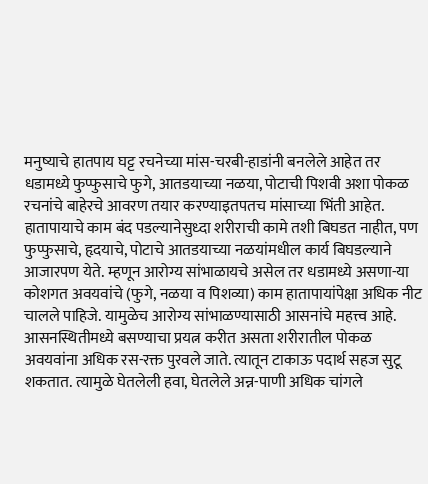मनुष्याचे हातपाय घट्ट रचनेच्या मांस-चरबी-हाडांनी बनलेले आहेत तर धडामध्ये फुप्फुसाचे फुगे, आतडयाच्या नळया, पोटाची पिशवी अशा पोकळ रचनांचे बाहेरचे आवरण तयार करण्याइतपतच मांसाच्या भिंती आहेत. हातापायाचे काम बंद पडल्यानेसुध्दा शरीराची कामे तशी बिघडत नाहीत, पण फुप्फुसाचे, हृदयाचे, पोटाचे आतडयाच्या नळयांमधील कार्य बिघडल्याने आजारपण येते. म्हणून आरोग्य सांभाळायचे असेल तर धडामध्ये असणा-या कोशगत अवयवांचे (फुगे, नळया व पिशव्या) काम हातापायांपेक्षा अधिक नीट चालले पाहिजे. यामुळेच आरोग्य सांभाळण्यासाठी आसनांचे महत्त्व आहे. आसनस्थितीमध्ये बसण्याचा प्रयत्न करीत असता शरीरातील पोकळ अवयवांना अधिक रस-रक्त पुरवले जाते. त्यातून टाकाऊ पदार्थ सहज सुटू शकतात. त्यामुळे घेतलेली हवा, घेतलेले अन्न-पाणी अधिक चांगले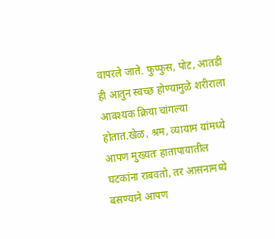वापरले जाते. फुप्फुस, पोट, आतडी ही आतुन स्वच्छ होण्यामुळे शरीराला आवश्यक क्रिया चांगल्या होतात.खेळ, श्रम, व्यायाम यांमध्ये आपण मुख्यतः हातापायातील घटकांना राबवतो, तर आसनामध्ये बसण्याने आपण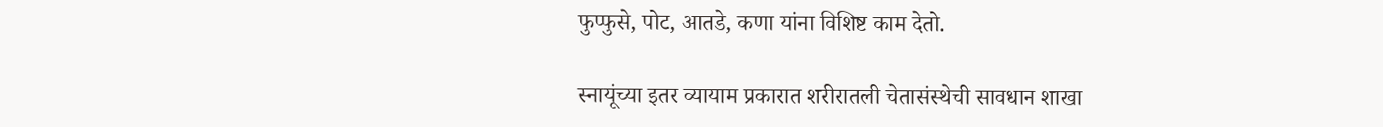फुप्फुसे, पोट, आतडे, कणा यांना विशिष्ट काम देतो.

स्नायूंच्या इतर व्यायाम प्रकारात शरीरातली चेतासंस्थेची सावधान शाखा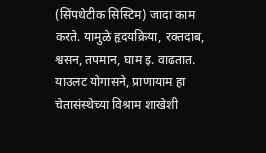(सिंपथेटीक सिस्टिम) जादा काम करते. यामुळे हृदयक्रिया, रक्तदाब, श्वसन, तपमान, घाम इ. वाढतात. याउलट योगासने, प्राणायाम हा चेतासंस्थेच्या विश्राम शाखेशी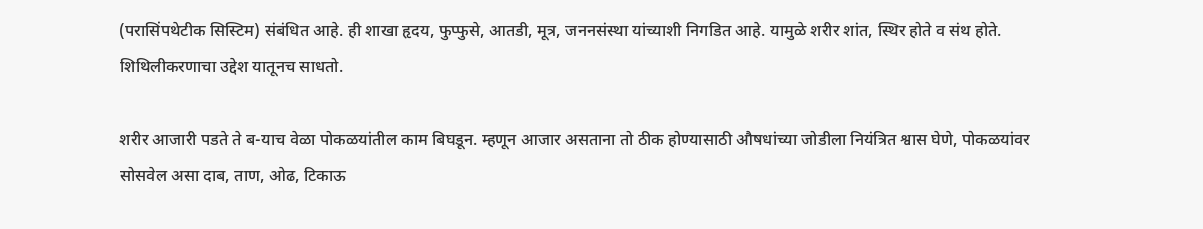(परासिंपथेटीक सिस्टिम) संबंधित आहे. ही शाखा हृदय, फुप्फुसे, आतडी, मूत्र, जननसंस्था यांच्याशी निगडित आहे. यामुळे शरीर शांत, स्थिर होते व संथ होते. शिथिलीकरणाचा उद्देश यातूनच साधतो.

शरीर आजारी पडते ते ब-याच वेळा पोकळयांतील काम बिघडून. म्हणून आजार असताना तो ठीक होण्यासाठी औषधांच्या जोडीला नियंत्रित श्वास घेणे, पोकळयांवर सोसवेल असा दाब, ताण, ओढ, टिकाऊ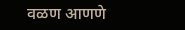वळण आणणे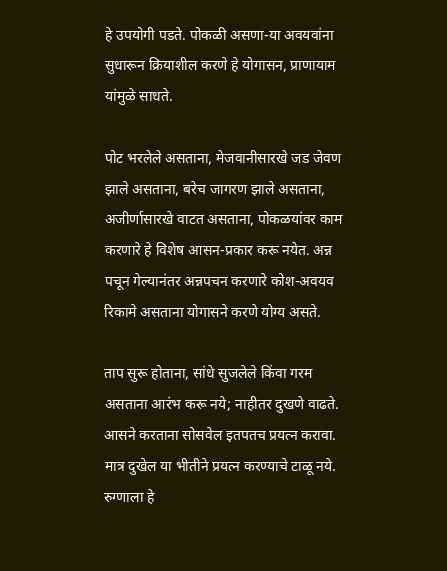हे उपयोगी पडते. पोकळी असणा-या अवयवांना सुधारून क्रियाशील करणे हे योगासन, प्राणायाम यांमुळे साधते.

पोट भरलेले असताना, मेजवानीसारखे जड जेवण झाले असताना, बरेच जागरण झाले असताना, अजीर्णासारखे वाटत असताना, पोकळयांवर काम करणारे हे विशेष आसन-प्रकार करू नयेत. अन्न पचून गेल्यानंतर अन्नपचन करणारे कोश-अवयव रिकामे असताना योगासने करणे योग्य असते.

ताप सुरू होताना, सांधे सुजलेले किंवा गरम असताना आरंभ करू नये; नाहीतर दुखणे वाढते. आसने करताना सोसवेल इतपतच प्रयत्न करावा. मात्र दुखेल या भीतीने प्रयत्न करण्याचे टाळू नये. रुग्णाला हे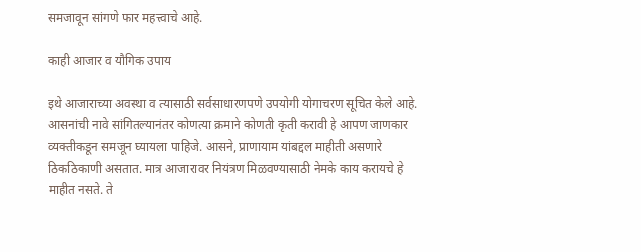समजावून सांगणे फार महत्त्वाचे आहे.

काही आजार व यौगिक उपाय

इथे आजाराच्या अवस्था व त्यासाठी सर्वसाधारणपणे उपयोगी योगाचरण सूचित केले आहे. आसनांची नावे सांगितल्यानंतर कोणत्या क्रमाने कोणती कृती करावी हे आपण जाणकार व्यक्तीकडून समजून घ्यायला पाहिजे. आसने, प्राणायाम यांबद्दल माहीती असणारे ठिकठिकाणी असतात. मात्र आजारावर नियंत्रण मिळवण्यासाठी नेमके काय करायचे हे माहीत नसते. ते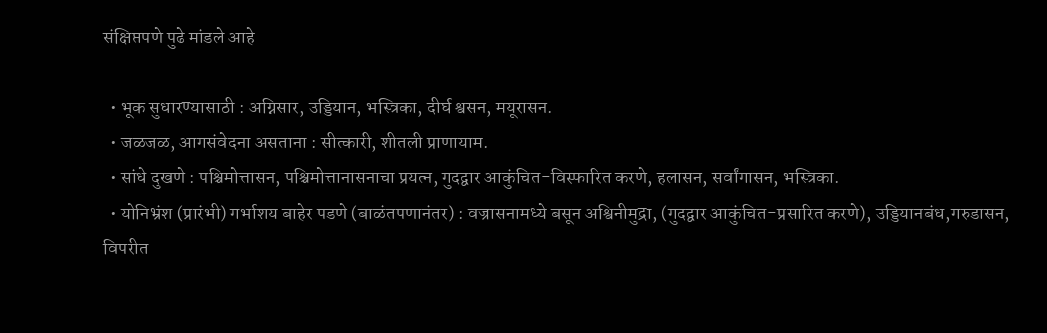संक्षिप्तपणे पुढे मांडले आहे

  • भूक सुधारण्यासाठी : अग्निसार, उड्डियान, भस्त्रिका, दीर्घ श्वसन, मयूरासन.
  • जळजळ, आगसंवेदना असताना : सीत्कारी, शीतली प्राणायाम.
  • सांधे दुखणे : पश्चिमोत्तासन, पश्चिमोत्तानासनाचा प्रयत्न, गुदद्वार आकुंचित-विस्फारित करणे, हलासन, सर्वांगासन, भस्त्रिका.
  • योनिभ्रंश (प्रारंभी) गर्भाशय बाहेर पडणे (बाळंतपणानंतर) : वज्रासनामध्ये बसून अश्विनीमुद्रा, (गुदद्वार आकुंचित-प्रसारित करणे), उड्डियानबंध,गरुडासन, विपरीत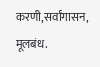करणी,सर्वांगासन, मूलबंध.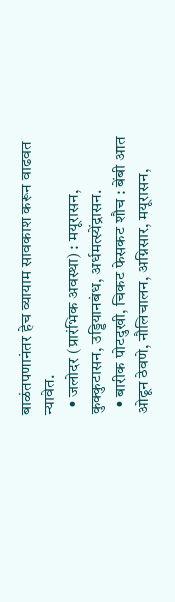बाळंतपणानंतर हेच व्यायाम सावकाश करून वाढवत न्यावेत.
  • जलोदर (प्रारंभिक अवस्था) : मयूरासन, कुक्कुटासन, उड्डियानबंध, अर्धमत्स्येंद्रासन.
  • बारीक पोटदुखी, चिकट फेसकट शौच : बेंबी आत ओढून ठेवणे, नौलिचालन, अग्निसार, मयूरासन,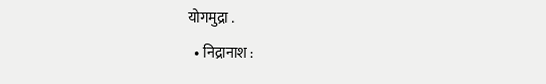योगमुद्रा .
  • निद्रानाश :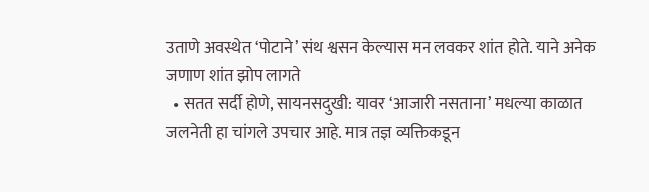उताणे अवस्थेत ‘पोटाने’ संथ श्वसन केल्यास मन लवकर शांत होते. याने अनेक जणाण शांत झोप लागते
  • सतत सर्दी होणे, सायनसदुखी: यावर ‘आजारी नसताना’ मधल्या काळात जलनेती हा चांगले उपचार आहे. मात्र तज्ञ व्यक्तिकडून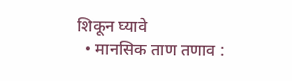शिकून घ्यावे
  • मानसिक ताण तणाव :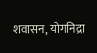शवासन, योगनिद्रा